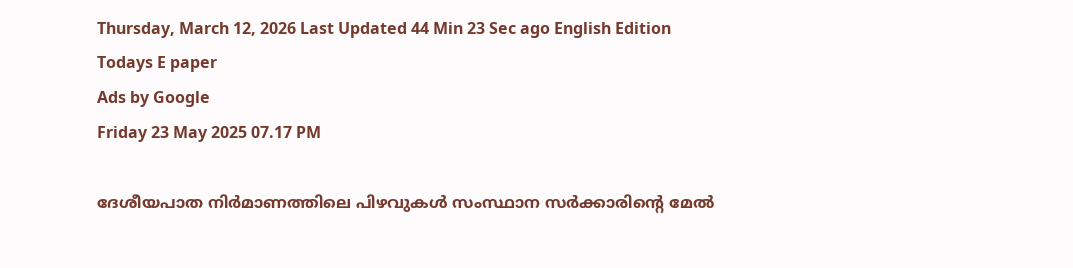Thursday, March 12, 2026 Last Updated 44 Min 23 Sec ago English Edition
Todays E paper
Ads by Google
Friday 23 May 2025 07.17 PM

ദേശീയപാത നിര്‍മാണത്തിലെ പിഴവുകള്‍ സംസ്ഥാന സര്‍ക്കാരിന്റെ മേല്‍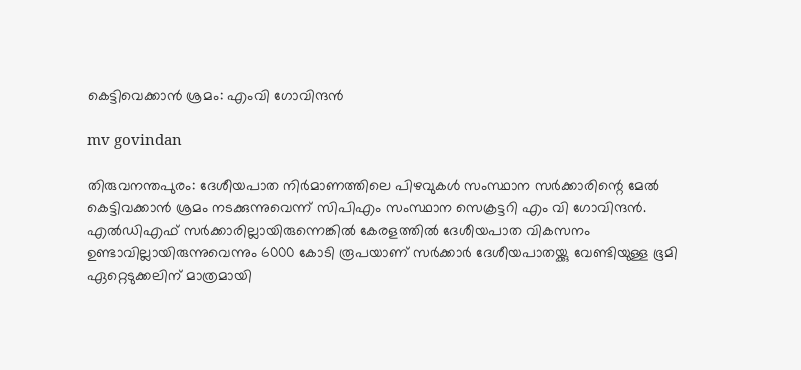കെട്ടിവെക്കാന്‍ ശ്രമം: എംവി ഗോവിന്ദന്‍

mv govindan

തിരുവനന്തപുരം: ദേശീയപാത നിര്‍മാണത്തിലെ പിഴവുകള്‍ സംസ്ഥാന സര്‍ക്കാരിന്റെ മേല്‍ കെട്ടിവക്കാന്‍ ശ്രമം നടക്കുന്നുവെന്ന് സിപിഎം സംസ്ഥാന സെക്രട്ടറി എം വി ഗോവിന്ദന്‍. എല്‍ഡിഎഫ് സര്‍ക്കാരില്ലായിരുന്നെങ്കില്‍ കേരളത്തില്‍ ദേശീയപാത വികസനം ഉണ്ടാവില്ലായിരുന്നുവെന്നും 6000 കോടി രൂപയാണ് സര്‍ക്കാര്‍ ദേശീയപാതയ്ക്കു വേണ്ടിയുള്ള ഭൂമി ഏറ്റെടുക്കലിന് മാത്രമായി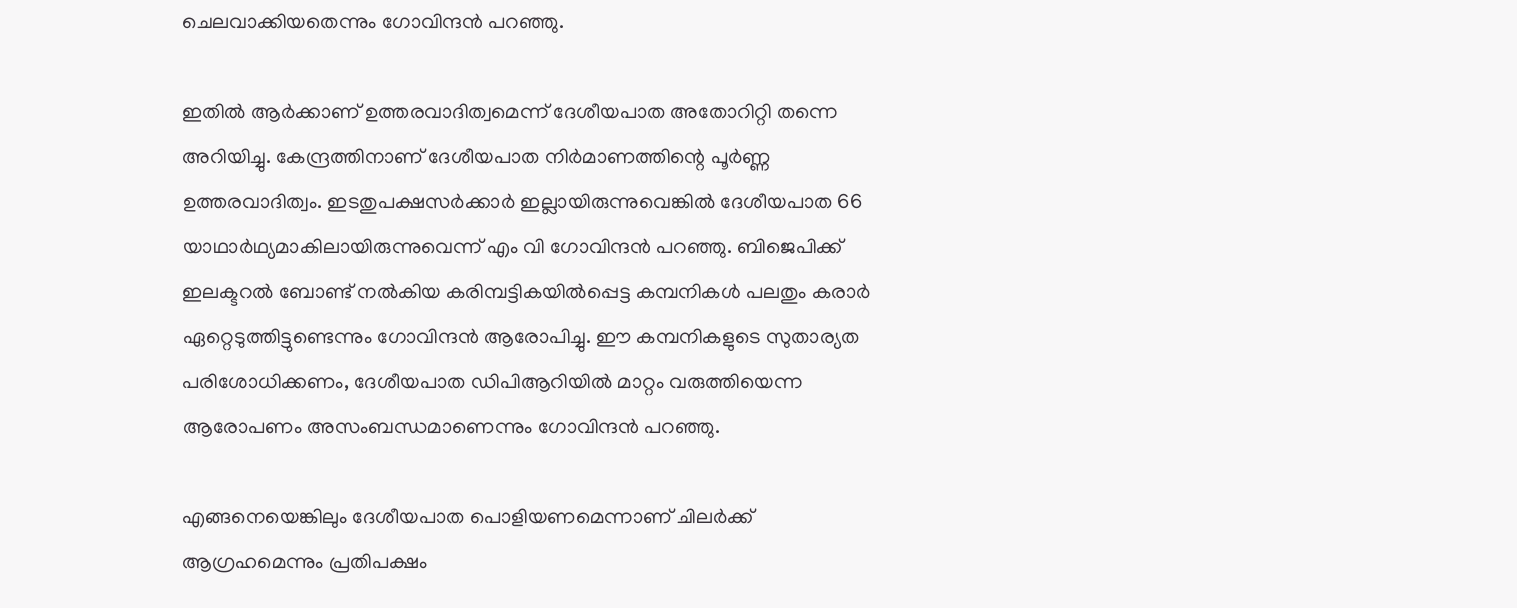ചെലവാക്കിയതെന്നും ഗോവിന്ദന്‍ പറഞ്ഞു.

ഇതില്‍ ആര്‍ക്കാണ് ഉത്തരവാദിത്വമെന്ന് ദേശീയപാത അതോറിറ്റി തന്നെ അറിയിച്ചു. കേന്ദ്രത്തിനാണ് ദേശീയപാത നിര്‍മാണത്തിന്റെ പൂര്‍ണ്ണ ഉത്തരവാദിത്വം. ഇടതുപക്ഷസര്‍ക്കാര്‍ ഇല്ലായിരുന്നുവെങ്കില്‍ ദേശീയപാത 66 യാഥാര്‍ഥ്യമാകിലായിരുന്നുവെന്ന് എം വി ഗോവിന്ദന്‍ പറഞ്ഞു. ബിജെപിക്ക് ഇലക്ടറല്‍ ബോണ്ട് നല്‍കിയ കരിമ്പട്ടികയില്‍പ്പെട്ട കമ്പനികള്‍ പലതും കരാര്‍ ഏറ്റെടുത്തിട്ടുണ്ടെന്നും ഗോവിന്ദന്‍ ആരോപിച്ചു. ഈ കമ്പനികളുടെ സുതാര്യത പരിശോധിക്കണം, ദേശീയപാത ഡിപിആറിയില്‍ മാറ്റം വരുത്തിയെന്ന ആരോപണം അസംബന്ധമാണെന്നും ഗോവിന്ദന്‍ പറഞ്ഞു.

എങ്ങനെയെങ്കിലും ദേശീയപാത പൊളിയണമെന്നാണ് ചിലര്‍ക്ക് ആഗ്രഹമെന്നും പ്രതിപക്ഷം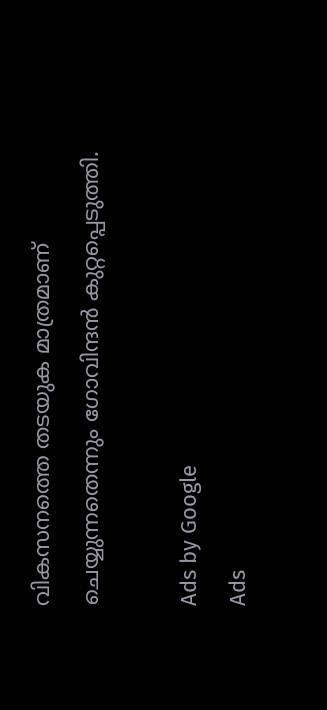വികസനത്തെ തടയുക മാത്രമാണ് ചെയ്യുന്നതെന്നും ഗോവിന്ദന്‍ കുറ്റപ്പെടുത്തി.

Ads by Google
Ads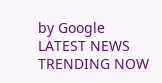by Google
LATEST NEWS
TRENDING NOW